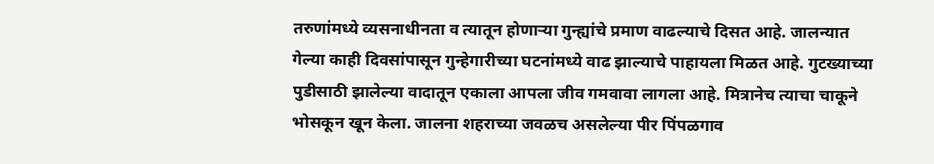तरुणांमध्ये व्यसनाधीनता व त्यातून होणाऱ्या गुन्ह्यांचे प्रमाण वाढल्याचे दिसत आहे. जालन्यात गेल्या काही दिवसांपासून गुन्हेगारीच्या घटनांमध्ये वाढ झाल्याचे पाहायला मिळत आहे. गुटख्याच्या पुडीसाठी झालेल्या वादातून एकाला आपला जीव गमवावा लागला आहे. मित्रानेच त्याचा चाकूने भोसकून खून केला. जालना शहराच्या जवळच असलेल्या पीर पिंपळगाव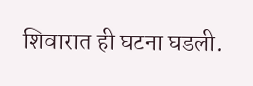शिवारात ही घटना घडली.